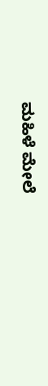ಮಹಿಳೆ ಮೇಲೆ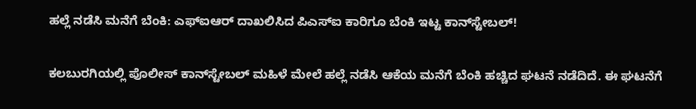ಹಲ್ಲೆ ನಡೆಸಿ ಮನೆಗೆ ಬೆಂಕಿ: ಎಫ್‌ಐಆರ್ ದಾಖಲಿಸಿದ ಪಿಎಸ್‌ಐ ಕಾರಿಗೂ ಬೆಂಕಿ ಇಟ್ಟ ಕಾನ್‌ಸ್ಟೇಬಲ್!

ಕಲಬುರಗಿಯಲ್ಲಿ ಪೊಲೀಸ್ ಕಾನ್‌ಸ್ಟೇಬಲ್ ಮಹಿಳೆ ಮೇಲೆ ಹಲ್ಲೆ ನಡೆಸಿ ಆಕೆಯ ಮನೆಗೆ ಬೆಂಕಿ ಹಚ್ಚಿದ ಘಟನೆ ನಡೆದಿದೆ. ಈ ಘಟನೆಗೆ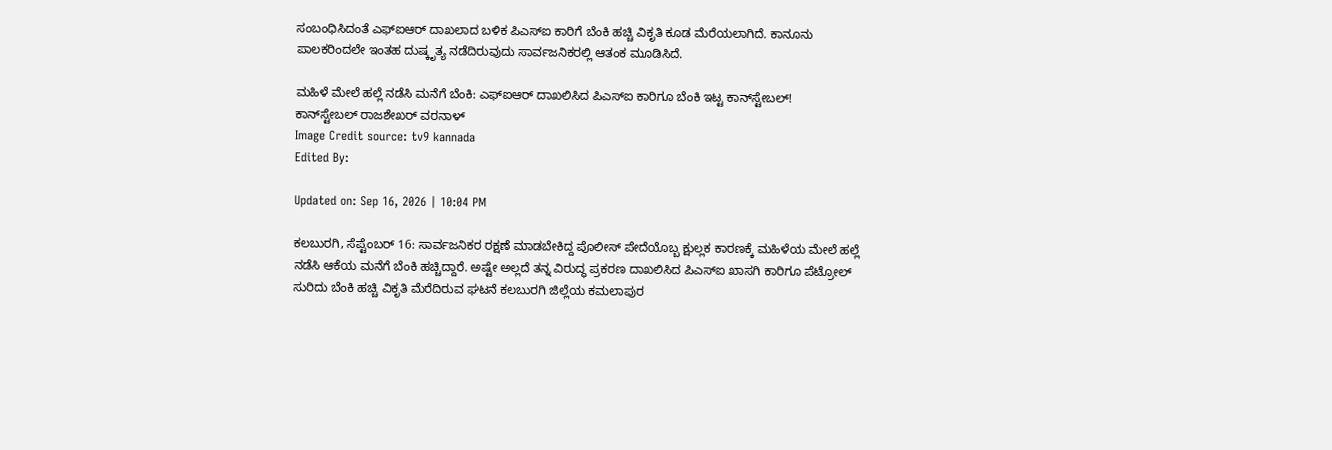ಸಂಬಂಧಿಸಿದಂತೆ ಎಫ್‌ಐಆರ್ ದಾಖಲಾದ ಬಳಿಕ ಪಿಎಸ್‌ಐ ಕಾರಿಗೆ ಬೆಂಕಿ ಹಚ್ಚಿ ವಿಕೃತಿ ಕೂಡ ಮೆರೆಯಲಾಗಿದೆ. ಕಾನೂನು ಪಾಲಕರಿಂದಲೇ ಇಂತಹ ದುಷ್ಕೃತ್ಯ ನಡೆದಿರುವುದು ಸಾರ್ವಜನಿಕರಲ್ಲಿ ಆತಂಕ ಮೂಡಿಸಿದೆ.

ಮಹಿಳೆ ಮೇಲೆ ಹಲ್ಲೆ ನಡೆಸಿ ಮನೆಗೆ ಬೆಂಕಿ: ಎಫ್‌ಐಆರ್ ದಾಖಲಿಸಿದ ಪಿಎಸ್‌ಐ ಕಾರಿಗೂ ಬೆಂಕಿ ಇಟ್ಟ ಕಾನ್‌ಸ್ಟೇಬಲ್!
ಕಾನ್‌ಸ್ಟೇಬಲ್ ರಾಜಶೇಖರ್ ವರನಾಳ್
Image Credit source: tv9 kannada
Edited By:

Updated on: Sep 16, 2026 | 10:04 PM

ಕಲಬುರಗಿ, ಸೆಪ್ಟೆಂಬರ್ 16: ಸಾರ್ವಜನಿಕರ ರಕ್ಷಣೆ ಮಾಡಬೇಕಿದ್ದ ಪೊಲೀಸ್ ಪೇದೆಯೊಬ್ಬ ಕ್ಷುಲ್ಲಕ ಕಾರಣಕ್ಕೆ ಮಹಿಳೆಯ ಮೇಲೆ ಹಲ್ಲೆ ನಡೆಸಿ ಆಕೆಯ ಮನೆಗೆ ಬೆಂಕಿ ಹಚ್ಚಿದ್ದಾರೆ. ಅಷ್ಟೇ ಅಲ್ಲದೆ ತನ್ನ ವಿರುದ್ಧ ಪ್ರಕರಣ ದಾಖಲಿಸಿದ ಪಿಎಸ್‌ಐ ಖಾಸಗಿ ಕಾರಿಗೂ ಪೆಟ್ರೋಲ್ ಸುರಿದು ಬೆಂಕಿ ಹಚ್ಚಿ ವಿಕೃತಿ ಮೆರೆದಿರುವ ಘಟನೆ ಕಲಬುರಗಿ ಜಿಲ್ಲೆಯ ಕಮಲಾಪುರ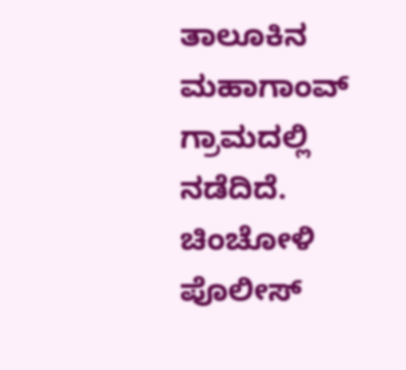ತಾಲೂಕಿನ ಮಹಾಗಾಂವ್ ಗ್ರಾಮದಲ್ಲಿ ನಡೆದಿದೆ. ಚಿಂಚೋಳಿ ಪೊಲೀಸ್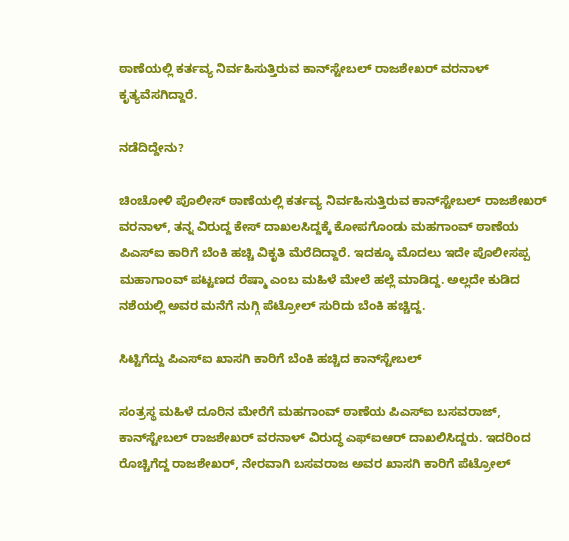ಠಾಣೆಯಲ್ಲಿ ಕರ್ತವ್ಯ ನಿರ್ವಹಿಸುತ್ತಿರುವ ಕಾನ್‌ಸ್ಟೇಬಲ್ ರಾಜಶೇಖರ್ ವರನಾಳ್ ಕೃತ್ಯವೆಸಗಿದ್ದಾರೆ.

ನಡೆದಿದ್ದೇನು?

ಚಿಂಚೋಳಿ ಪೊಲೀಸ್ ಠಾಣೆಯಲ್ಲಿ ಕರ್ತವ್ಯ ನಿರ್ವಹಿಸುತ್ತಿರುವ ಕಾನ್‌ಸ್ಟೇಬಲ್ ರಾಜಶೇಖರ್ ವರನಾಳ್, ತನ್ನ ವಿರುದ್ದ ಕೇಸ್ ದಾಖಲಸಿದ್ದಕ್ಕೆ‌ ಕೋಪಗೊಂಡು ಮಹಗಾಂವ್ ಠಾಣೆಯ ಪಿಎಸ್ಐ ಕಾರಿಗೆ ಬೆಂಕಿ ಹಚ್ಚಿ ವಿಕೃತಿ ಮೆರೆದಿದ್ದಾರೆ. ಇದಕ್ಕೂ ಮೊದಲು ಇದೇ ಪೊಲೀಸಪ್ಪ ಮಹಾಗಾಂವ್ ಪಟ್ಟಣದ ರೆಷ್ಮಾ‌‌ ಎಂಬ ಮಹಿಳೆ ಮೇಲೆ‌‌ ಹಲ್ಲೆ‌ ಮಾಡಿದ್ದ. ಅಲ್ಲದೇ‌ ಕುಡಿದ‌ ನಶೆಯಲ್ಲಿ ಅವರ ಮನೆಗೆ ನುಗ್ಗಿ ಪೆಟ್ರೋಲ್ ಸುರಿದು ಬೆಂಕಿ ಹಚ್ಚಿದ್ದ.

ಸಿಟ್ಟಿಗೆದ್ದು ಪಿಎಸ್‌ಐ ಖಾಸಗಿ ಕಾರಿಗೆ ಬೆಂಕಿ ಹಚ್ಚಿದ ಕಾನ್‌ಸ್ಟೇಬಲ್

ಸಂತ್ರಸ್ಥ ಮಹಿಳೆ ದೂರಿನ ಮೇರೆಗೆ ಮಹಗಾಂವ್ ಠಾಣೆಯ‌ ಪಿಎಸ್ಐ ಬಸವರಾಜ್, ಕಾನ್‌ಸ್ಟೇಬಲ್ ರಾಜಶೇಖರ್ ವರನಾಳ್ ವಿರುದ್ಧ ಎಫ್ಐಆರ್‌ ದಾಖಲಿಸಿದ್ದರು. ಇದರಿಂದ ರೊಚ್ಚಿಗೆದ್ದ ರಾಜಶೇಖರ್, ನೇರವಾಗಿ ಬಸವರಾಜ ಅವರ ಖಾಸಗಿ ಕಾರಿಗೆ ಪೆಟ್ರೋಲ್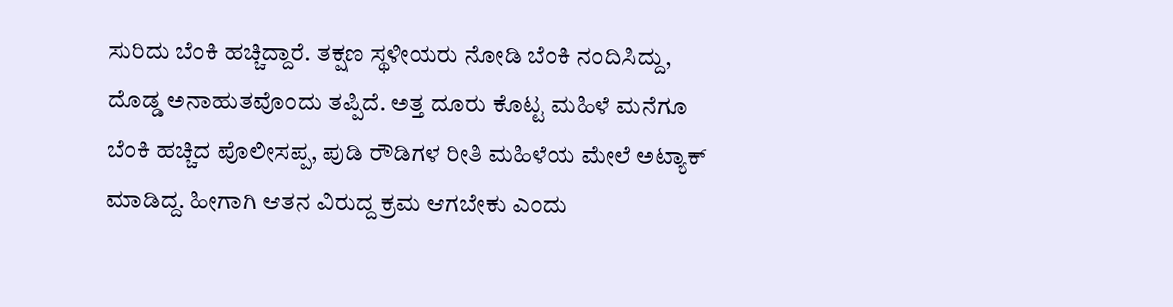ಸುರಿದು ಬೆಂಕಿ‌ ಹಚ್ಚಿದ್ದಾರೆ. ತಕ್ಷಣ ಸ್ಥಳೀಯರು ನೋಡಿ ಬೆಂಕಿ‌ ನಂದಿಸಿದ್ದು, ದೊಡ್ಡ ಅನಾಹುತವೊಂದು ತಪ್ಪಿದೆ. ಅತ್ತ ದೂರು ಕೊಟ್ಟ ಮಹಿಳೆ ಮನೆಗೂ ಬೆಂಕಿ ಹಚ್ಚಿದ ಪೊಲೀಸಪ್ಪ, ಪುಡಿ ರೌಡಿಗಳ ರೀತಿ ಮಹಿಳೆಯ ಮೇಲೆ‌ ಅಟ್ಯಾಕ್ ಮಾಡಿದ್ದ. ಹೀಗಾಗಿ ಆತನ ವಿರುದ್ದ ಕ್ರಮ ಆಗಬೇಕು ಎಂದು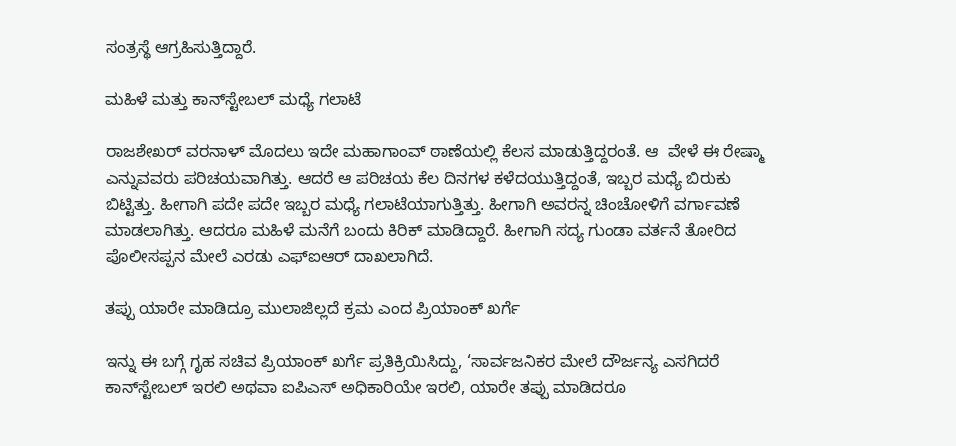ಸಂತ್ರಸ್ಥೆ ಆಗ್ರಹಿಸುತ್ತಿದ್ದಾರೆ.

ಮಹಿಳೆ ಮತ್ತು ಕಾನ್‌ಸ್ಟೇಬಲ್ ಮಧ್ಯೆ ಗಲಾಟೆ

ರಾಜಶೇಖರ್ ವರನಾಳ್ ಮೊದಲು ಇದೇ‌ ಮಹಾಗಾಂವ್ ಠಾಣೆಯಲ್ಲಿ ಕೆಲಸ ಮಾಡುತ್ತಿದ್ದರಂತೆ. ಆ  ವೇಳೆ ಈ ರೇಷ್ಮಾ ಎನ್ನುವವರು ಪರಿಚಯವಾಗಿತ್ತು. ಆದರೆ ಆ ಪರಿಚಯ ಕೆಲ ದಿನಗಳ ಕಳೆದಯುತ್ತಿದ್ದಂತೆ, ಇಬ್ಬರ ಮಧ್ಯೆ ಬಿರುಕು ಬಿಟ್ಟಿತ್ತು. ಹೀಗಾಗಿ ಪದೇ ಪದೇ ಇಬ್ಬರ ಮಧ್ಯೆ ಗಲಾಟೆಯಾಗುತ್ತಿತ್ತು. ಹೀಗಾಗಿ ಅವರನ್ನ ಚಿಂಚೋಳಿಗೆ ವರ್ಗಾವಣೆ‌ ಮಾಡಲಾಗಿತ್ತು. ಆದರೂ ಮಹಿಳೆ ಮನೆಗೆ ಬಂದು ಕಿರಿಕ್ ಮಾಡಿದ್ದಾರೆ. ಹೀಗಾಗಿ ಸದ್ಯ ಗುಂಡಾ ವರ್ತನೆ ತೋರಿದ ಪೊಲೀಸಪ್ಪನ ಮೇಲೆ ಎರಡು ಎಫ್ಐಆರ್ ದಾಖಲಾಗಿದೆ.

ತಪ್ಪು ಯಾರೇ ಮಾಡಿದ್ರೂ ಮುಲಾಜಿಲ್ಲದೆ ಕ್ರಮ ಎಂದ ಪ್ರಿಯಾಂಕ್ ಖರ್ಗೆ

ಇನ್ನು ಈ ಬಗ್ಗೆ ಗೃಹ ಸಚಿವ ಪ್ರಿಯಾಂಕ್ ಖರ್ಗೆ ಪ್ರತಿಕ್ರಿಯಿಸಿದ್ದು, ‘ಸಾರ್ವಜನಿಕರ ಮೇಲೆ ದೌರ್ಜನ್ಯ ಎಸಗಿದರೆ ಕಾನ್‌ಸ್ಟೇಬಲ್ ಇರಲಿ ಅಥವಾ ಐಪಿಎಸ್ ಅಧಿಕಾರಿಯೇ ಇರಲಿ, ಯಾರೇ ತಪ್ಪು ಮಾಡಿದರೂ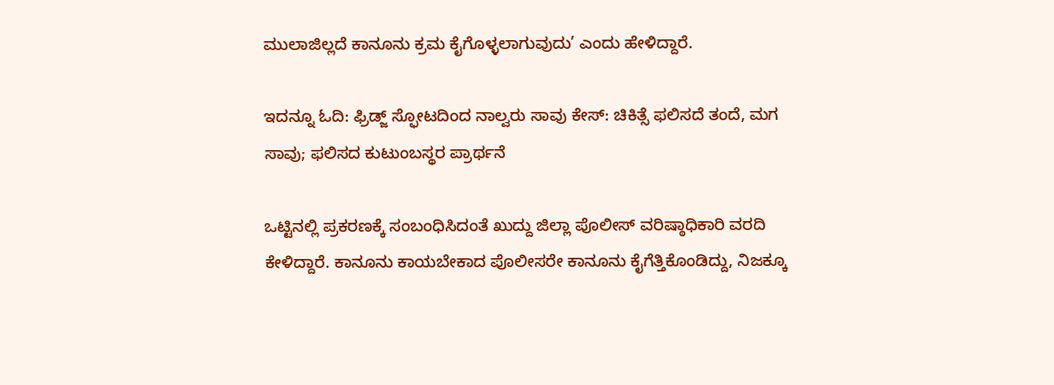ಮುಲಾಜಿಲ್ಲದೆ ಕಾನೂನು ಕ್ರಮ ಕೈಗೊಳ್ಳಲಾಗುವುದು’ ಎಂದು ಹೇಳಿದ್ದಾರೆ.

ಇದನ್ನೂ ಓದಿ: ಫ್ರಿಡ್ಜ್‌ ಸ್ಫೋಟದಿಂದ ನಾಲ್ವರು ಸಾವು ಕೇಸ್: ಚಿಕಿತ್ಸೆ ಫಲಿಸದೆ ತಂದೆ, ಮಗ ಸಾವು; ಫಲಿಸದ ಕುಟುಂಬಸ್ಥರ ಪ್ರಾರ್ಥನೆ

ಒಟ್ಟಿನಲ್ಲಿ ಪ್ರಕರಣಕ್ಕೆ ಸಂಬಂಧಿಸಿದಂತೆ ಖುದ್ದು ಜಿಲ್ಲಾ ಪೊಲೀಸ್ ವರಿಷ್ಠಾಧಿಕಾರಿ ವರದಿ ಕೇಳಿದ್ದಾರೆ. ಕಾನೂನು ಕಾಯಬೇಕಾದ‌ ಪೊಲೀಸರೇ‌ ಕಾನೂನು ಕೈಗೆತ್ತಿಕೊಂಡಿದ್ದು, ನಿಜಕ್ಕೂ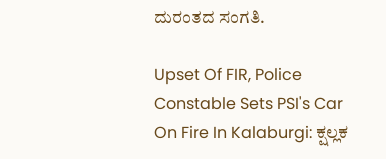ದುರಂತದ ಸಂಗತಿ.

Upset Of FIR, Police Constable Sets PSI's Car On Fire In Kalaburgi: ಕ್ಷಲ್ಲಕ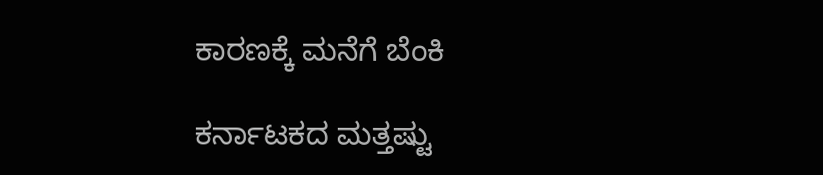ಕಾರಣಕ್ಕೆ ಮನೆಗೆ ಬೆಂಕಿ

ಕರ್ನಾಟಕದ ಮತ್ತಷ್ಟು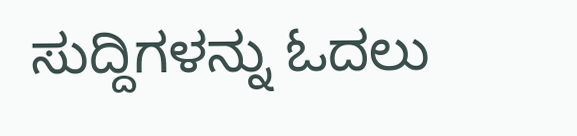ಸುದ್ದಿಗಳನ್ನು ಓದಲು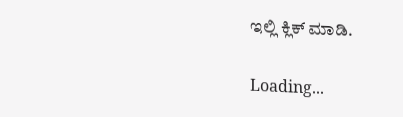ಇಲ್ಲಿ ಕ್ಲಿಕ್ ಮಾಡಿ.

Loading...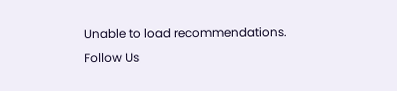Unable to load recommendations.
Follow Us